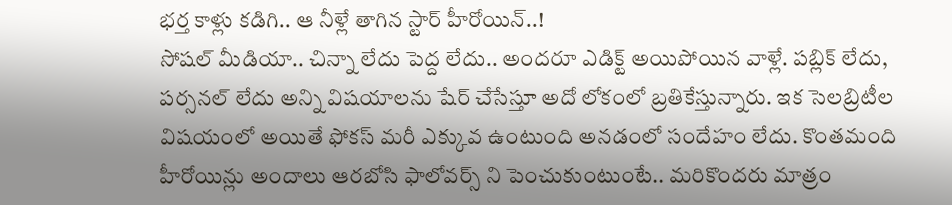భర్త కాళ్లు కడిగి.. ఆ నీళ్లే తాగిన స్టార్ హీరోయిన్..!
సోషల్ మీడియా.. చిన్నా లేదు పెద్ద లేదు.. అందరూ ఎడిక్ట్ అయిపోయిన వాళ్లే. పబ్లిక్ లేదు, పర్సనల్ లేదు అన్ని విషయాలను షేర్ చేసేస్తూ అదో లోకంలో బ్రతికేస్తున్నారు. ఇక సెలబ్రిటీల విషయంలో అయితే ఫోకస్ మరీ ఎక్కువ ఉంటుంది అనడంలో సందేహం లేదు. కొంతమంది హీరోయిన్లు అందాలు ఆరబోసి ఫాలోవర్స్ ని పెంచుకుంటుంటే.. మరికొందరు మాత్రం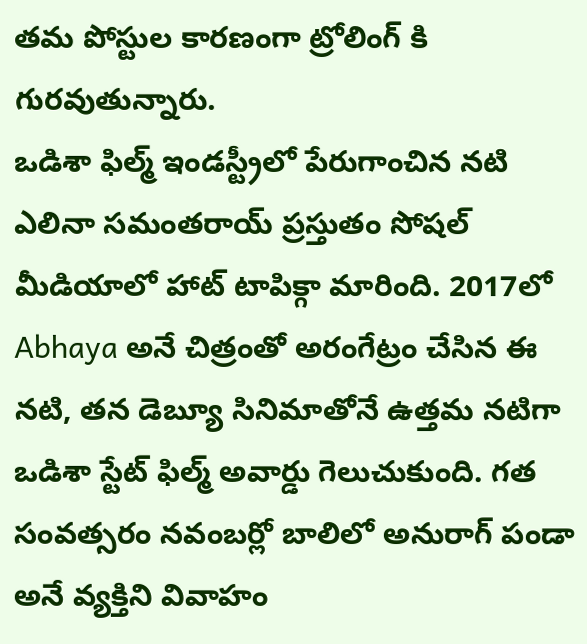తమ పోస్టుల కారణంగా ట్రోలింగ్ కి గురవుతున్నారు.
ఒడిశా ఫిల్మ్ ఇండస్ట్రీలో పేరుగాంచిన నటి ఎలినా సమంతరాయ్ ప్రస్తుతం సోషల్ మీడియాలో హాట్ టాపిక్గా మారింది. 2017లో Abhaya అనే చిత్రంతో అరంగేట్రం చేసిన ఈ నటి, తన డెబ్యూ సినిమాతోనే ఉత్తమ నటిగా ఒడిశా స్టేట్ ఫిల్మ్ అవార్డు గెలుచుకుంది. గత సంవత్సరం నవంబర్లో బాలిలో అనురాగ్ పండా అనే వ్యక్తిని వివాహం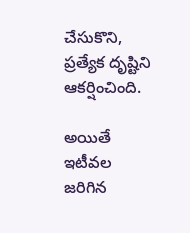చేసుకొని, ప్రత్యేక దృష్టిని ఆకర్షించింది.

అయితే ఇటీవల జరిగిన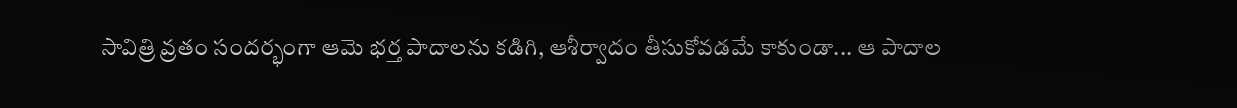సావిత్రి వ్రతం సందర్భంగా ఆమె భర్త పాదాలను కడిగి, ఆశీర్వాదం తీసుకోవడమే కాకుండా... ఆ పాదాల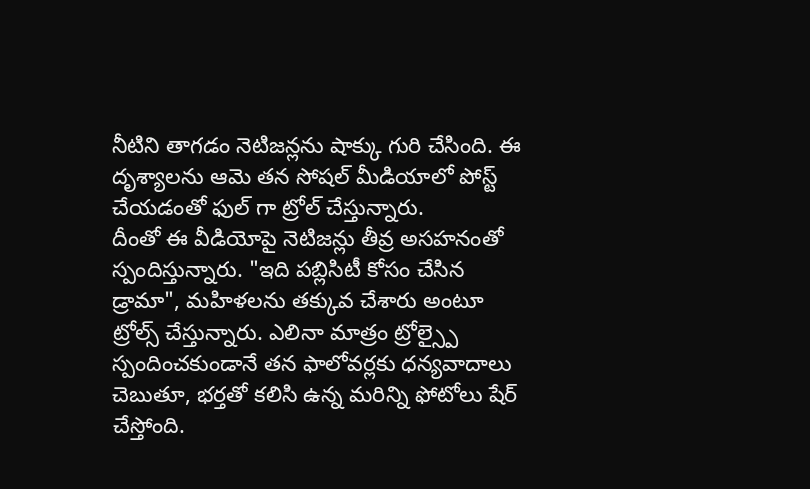నీటిని తాగడం నెటిజన్లను షాక్కు గురి చేసింది. ఈ దృశ్యాలను ఆమె తన సోషల్ మీడియాలో పోస్ట్ చేయడంతో ఫుల్ గా ట్రోల్ చేస్తున్నారు.
దీంతో ఈ వీడియోపై నెటిజన్లు తీవ్ర అసహనంతో స్పందిస్తున్నారు. "ఇది పబ్లిసిటీ కోసం చేసిన డ్రామా", మహిళలను తక్కువ చేశారు అంటూ ట్రోల్స్ చేస్తున్నారు. ఎలినా మాత్రం ట్రోల్స్పై స్పందించకుండానే తన ఫాలోవర్లకు ధన్యవాదాలు చెబుతూ, భర్తతో కలిసి ఉన్న మరిన్ని ఫోటోలు షేర్ చేస్తోంది.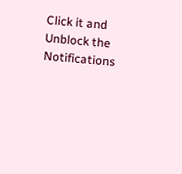Click it and Unblock the Notifications